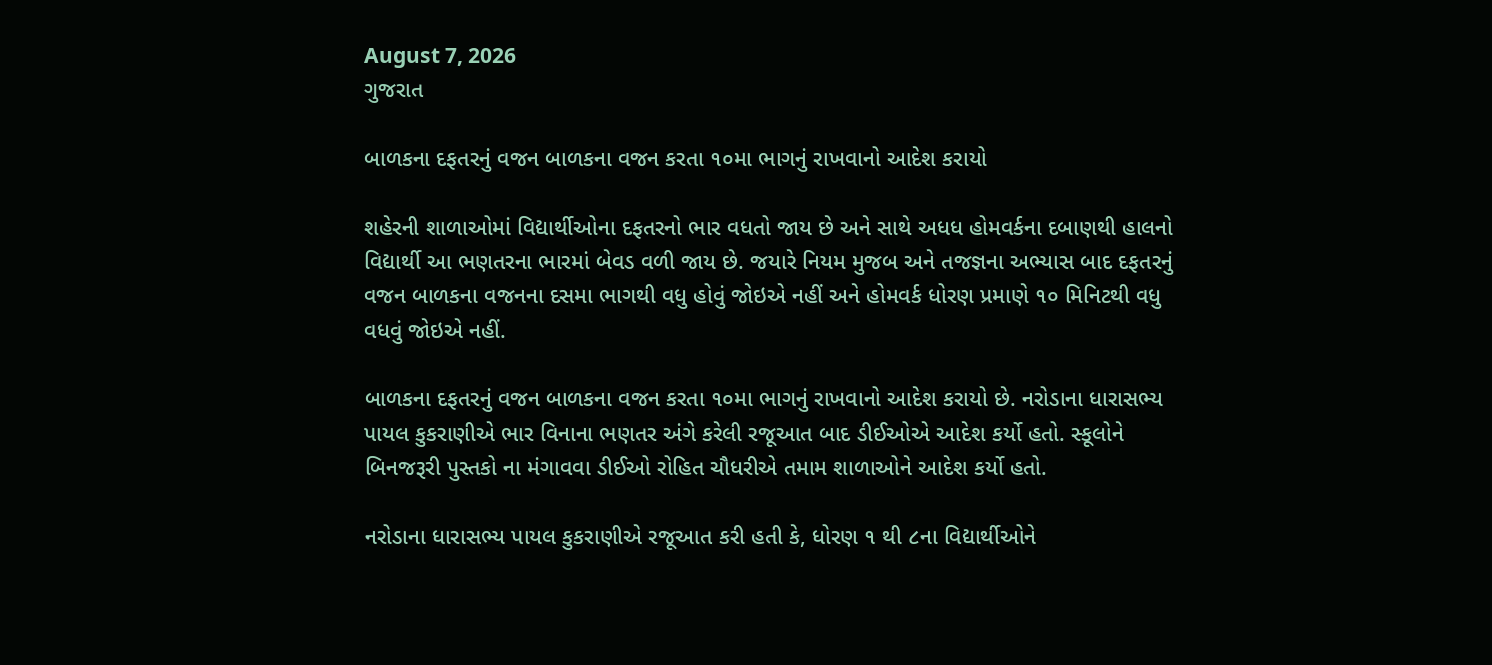August 7, 2026
ગુજરાત

બાળકના દફતરનું વજન બાળકના વજન કરતા ૧૦મા ભાગનું રાખવાનો આદેશ કરાયો

શહેરની શાળાઓમાં વિદ્યાર્થીઓના દફતરનો ભાર વધતો જાય છે અને સાથે અધધ હોમવર્કના દબાણથી હાલનો વિદ્યાર્થી આ ભણતરના ભારમાં બેવડ વળી જાય છે. જયારે નિયમ મુજબ અને તજજ્ઞના અભ્‍યાસ બાદ દફતરનું વજન બાળકના વજનના દસમા ભાગથી વધુ હોવું જોઇએ નહીં અને હોમવર્ક ધોરણ પ્રમાણે ૧૦ મિનિટથી વધુ વધવું જોઇએ નહીં.

બાળકના દફતરનું વજન બાળકના વજન કરતા ૧૦મા ભાગનું રાખવાનો આદેશ કરાયો છે. નરોડાના ધારાસભ્‍ય પાયલ કુકરાણીએ ભાર વિનાના ભણતર અંગે કરેલી રજૂઆત બાદ ડીઈઓએ આદેશ કર્યો હતો. સ્‍કૂલોને બિનજરૂરી પુસ્‍તકો ના મંગાવવા ડીઈઓ રોહિત ચૌધરીએ તમામ શાળાઓને આદેશ કર્યો હતો.

નરોડાના ધારાસભ્‍ય પાયલ કુકરાણીએ રજૂઆત કરી હતી કે, ધોરણ ૧ થી ૮ના વિદ્યાર્થીઓને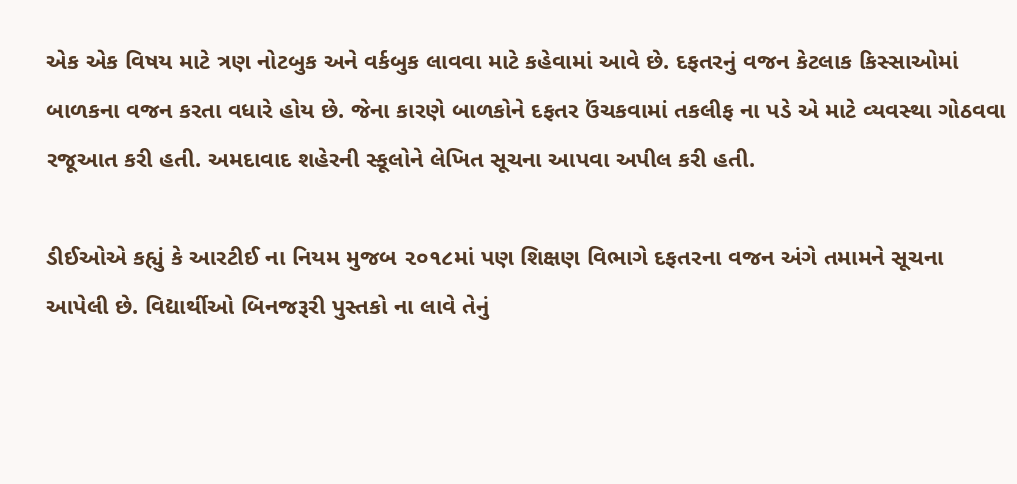એક એક વિષય માટે ત્રણ નોટબુક અને વર્કબુક લાવવા માટે કહેવામાં આવે છે. દફતરનું વજન કેટલાક કિસ્‍સાઓમાં બાળકના વજન કરતા વધારે હોય છે. જેના કારણે બાળકોને દફતર ઉંચકવામાં તકલીફ ના પડે એ માટે વ્‍યવસ્‍થા ગોઠવવા રજૂઆત કરી હતી. અમદાવાદ શહેરની સ્‍કૂલોને લેખિત સૂચના આપવા અપીલ કરી હતી.

ડીઈઓએ કહ્યું કે આરટીઈ ના નિયમ મુજબ ૨૦૧૮માં પણ શિક્ષણ વિભાગે દફતરના વજન અંગે તમામને સૂચના આપેલી છે. વિદ્યાર્થીઓ બિનજરૂરી પુસ્‍તકો ના લાવે તેનું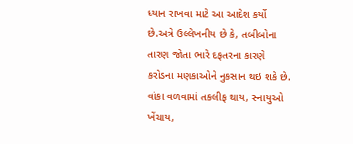ધ્‍યાન રાખવા માટે આ આદેશ કર્યો છે.અત્રે ઉલ્લેખનીય છે કે, તબીબોના તારણ જોતા ભારે દફતરના કારણે કરોડના મણકાઓને નુકસાન થઇ શકે છે. વાંકા વળવામાં તકલીફ થાય, સ્‍નાયુઓ ખેંચાય,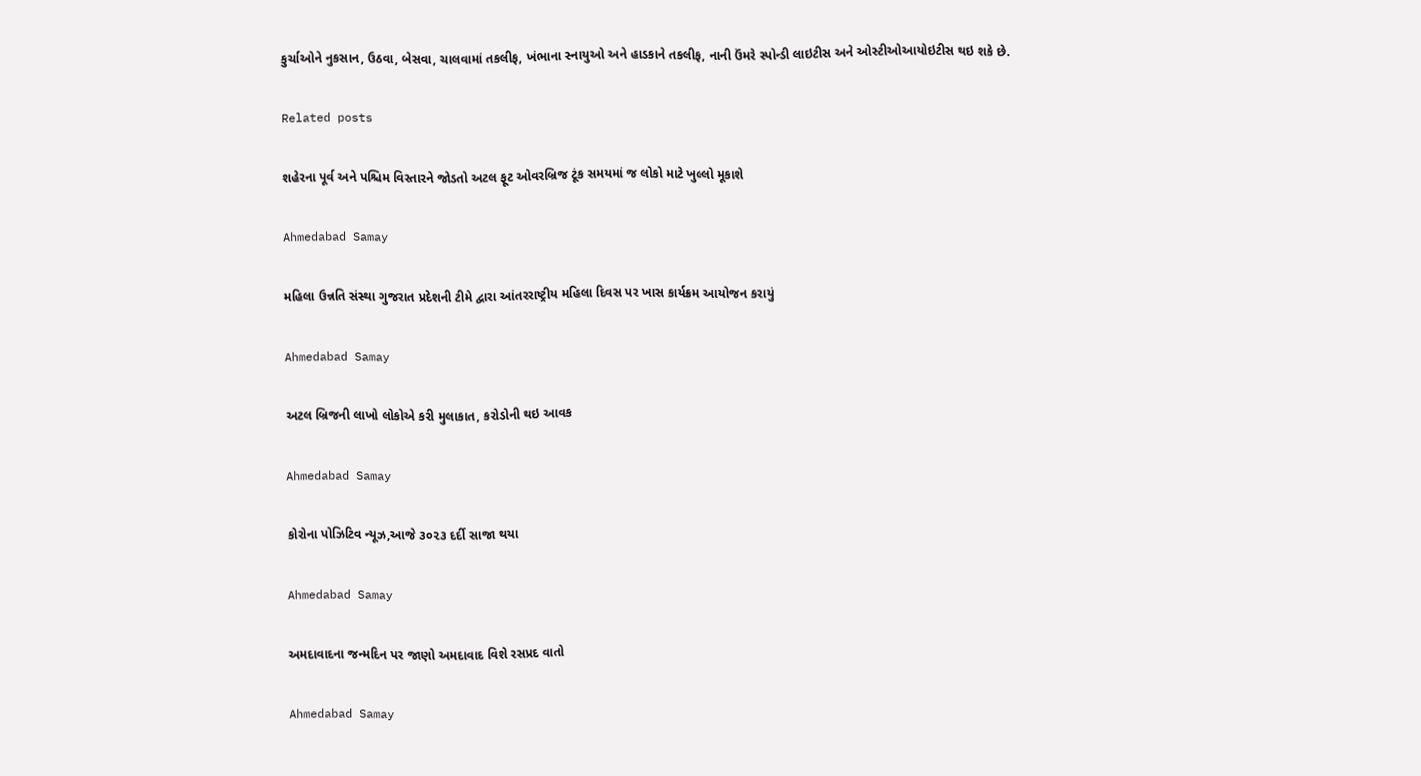કુર્ચાઓને નુકસાન, ઉઠવા, બેસવા, ચાલવામાં તકલીફ, ખંભાના સ્‍નાયુઓ અને હાડકાને તકલીફ, નાની ઉંમરે સ્‍પોન્‍ડી લાઇટીસ અને ઓસ્‍ટીઓઆયોઇટીસ થઇ શકે છે.

Related posts

શહેરના પૂર્વ અને પશ્ચિમ વિસ્તારને જોડતો અટલ ફૂટ ઓવરબ્રિજ ટૂંક સમયમાં જ લોકો માટે ખુલ્લો મૂકાશે

Ahmedabad Samay

મહિલા ઉન્નતિ સંસ્થા ગુજરાત પ્રદેશની ટીમે દ્વારા આંતરરાષ્ટ્રીય મહિલા દિવસ પર ખાસ કાર્યક્રમ આયોજન કરાયું

Ahmedabad Samay

અટલ બ્રિજની લાખો લોકોએ કરી મુલાકાત, કરોડોની થઇ આવક

Ahmedabad Samay

કોરોના પોઝિટિવ ન્યૂઝ,આજે ૩૦૨૩ દર્દી સાજા થયા

Ahmedabad Samay

અમદાવાદના જન્મદિન પર જાણો અમદાવાદ વિશે રસપ્રદ વાતો

Ahmedabad Samay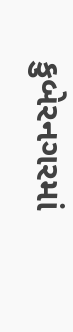કુબેરનગરમાં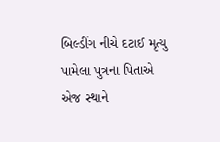બિલ્ડીંગ નીચે દટાઈ મૃત્યુ પામેલા પુત્રના પિતાએ એજ સ્થાને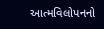આત્મવિલોપનનો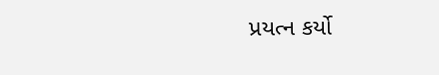પ્રયત્ન કર્યો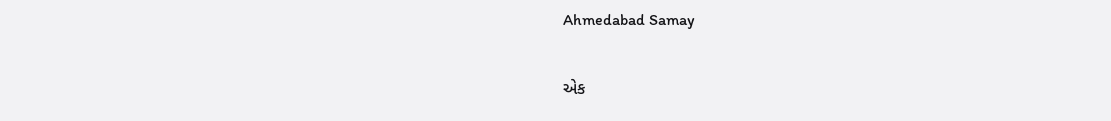Ahmedabad Samay

એક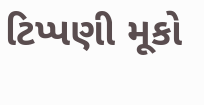ટિપ્પણી મૂકો